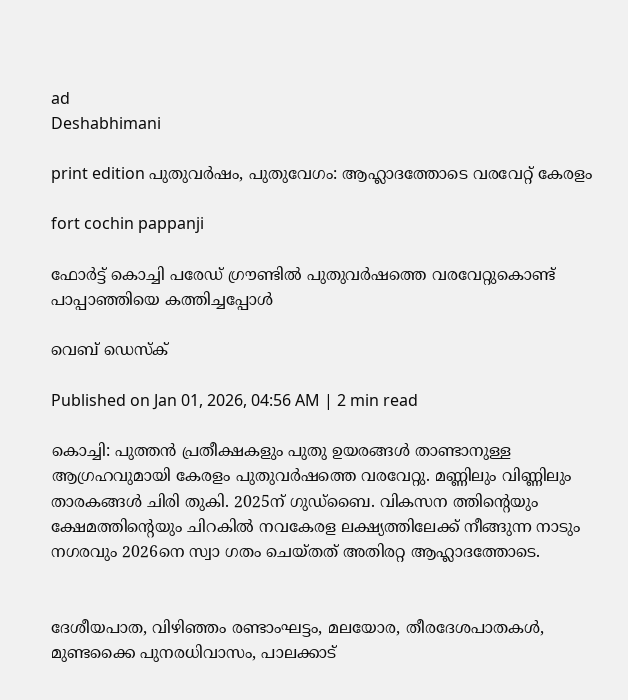ad
Deshabhimani

print edition പുതുവർഷം, പുതുവേഗം: ആഹ്ലാദത്തോടെ വരവേറ്റ് കേരളം

fort cochin pappanji

ഫോർട്ട് കൊച്ചി പരേഡ് ഗ്രൗണ്ടിൽ പുതുവർഷത്തെ വരവേറ്റുകൊണ്ട് പാപ്പാഞ്ഞിയെ കത്തിച്ചപ്പോൾ

വെബ് ഡെസ്ക്

Published on Jan 01, 2026, 04:56 AM | 2 min read

കൊച്ചി: പുത്തൻ പ്രതീക്ഷകളും പുതു ഉയരങ്ങൾ താണ്ടാനുള്ള ആഗ്രഹവുമായി കേരളം പുതുവർഷത്തെ വരവേറ്റു. മണ്ണിലും വിണ്ണിലും താരകങ്ങൾ ചിരി തുകി. 2025ന് ഗുഡ്ബൈ. വികസന ത്തിന്റെയും ക്ഷേമത്തിൻ്റെയും ചിറകിൽ നവകേരള ലക്ഷ്യത്തിലേക്ക് നീങ്ങുന്ന നാടും നഗരവും 2026നെ സ്വാ ഗതം ചെയ്തത് അതിരറ്റ ആഹ്ലാദത്തോടെ.


ദേശീയപാത, വിഴിഞ്ഞം രണ്ടാംഘട്ടം, മലയോര, തീരദേശപാതകൾ, മുണ്ടക്കൈ പുനരധിവാസം, പാലക്കാട്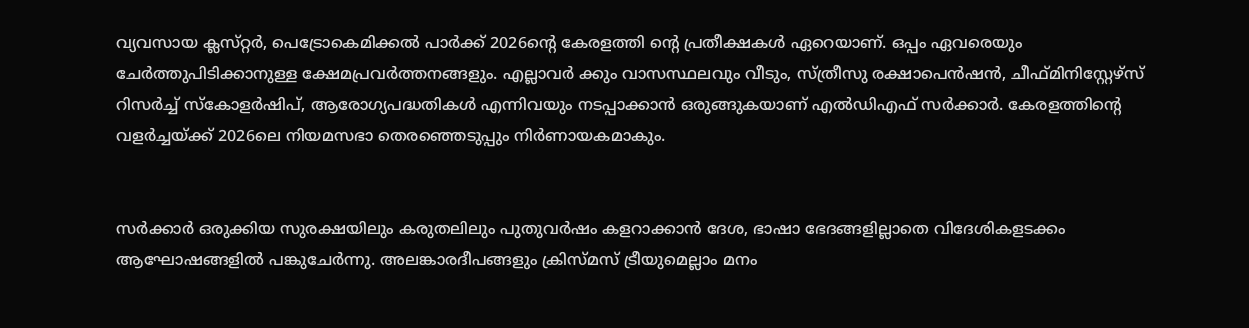വ്യവസായ ക്ലസ്‌റ്റർ, പെട്രോകെമിക്കൽ പാർക്ക് 2026ന്റെ കേരളത്തി ന്റെ പ്രതീക്ഷകൾ ഏറെയാണ്. ഒപ്പം ഏവരെയും ചേർത്തുപിടിക്കാനുള്ള ക്ഷേമപ്രവർത്തനങ്ങളും. എല്ലാവർ ക്കും വാസസ്ഥലവും വീടും, സ്ത്രീസു രക്ഷാപെൻഷൻ, ചീഫ്മിനി‌സ്റ്റേഴ്സ് റിസർച്ച് സ്കോളർഷിപ്, ആരോഗ്യപദ്ധതികൾ എന്നിവയും നടപ്പാക്കാൻ ഒരുങ്ങുകയാണ് എൽഡിഎഫ് സർക്കാർ. കേരളത്തിൻ്റെ വളർച്ചയ്ക്ക് 2026ലെ നിയമസഭാ തെരഞ്ഞെടുപ്പും നിർണായകമാകും.


സർക്കാർ ഒരുക്കിയ സുരക്ഷയിലും കരുതലിലും പുതുവർഷം കളറാക്കാൻ ദേശ, ഭാഷാ ഭേദങ്ങളില്ലാതെ വിദേശികളടക്കം ആഘോഷങ്ങളിൽ പങ്കുചേർന്നു. അലങ്കാരദീപങ്ങളും ക്രിസ്‌മസ് ട്രീയുമെല്ലാം മനം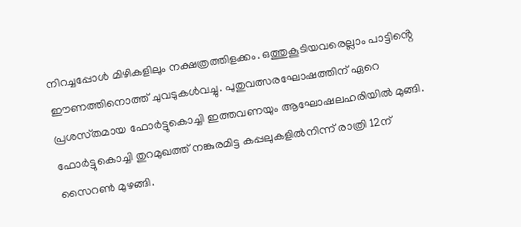നിറച്ചപ്പോൾ മിഴികളിലും നക്ഷത്രത്തിളക്കം. ഒത്തുകൂടിയവരെല്ലാം പാട്ടിൻ്റെ ഈണത്തിനൊത്ത് ചുവടുകൾവച്ചു. പുതുവത്സരഘോഷത്തിന് ഏറെ പ്രശസ്‌തമായ ഫോർട്ടുകൊച്ചി ഇത്തവണയും ആഘോഷലഹരിയിൽ മുങ്ങി. ഫോർട്ടുകൊച്ചി തുറമുഖത്ത് നങ്കുരമിട്ട കപ്പലുകളിൽനിന്ന് രാത്രി 12ന് സൈറൺ മുഴങ്ങി.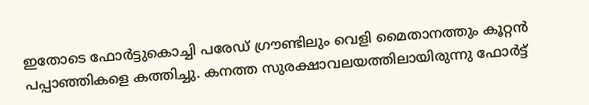ഇതോടെ ഫോർട്ടുകൊച്ചി പരേഡ് ഗ്രൗണ്ടിലും വെളി മൈതാനത്തും കൂറ്റൻ പപ്പാഞ്ഞികളെ കത്തിച്ചു. കനത്ത സുരക്ഷാവലയത്തിലായിരുന്നു ഫോർട്ട്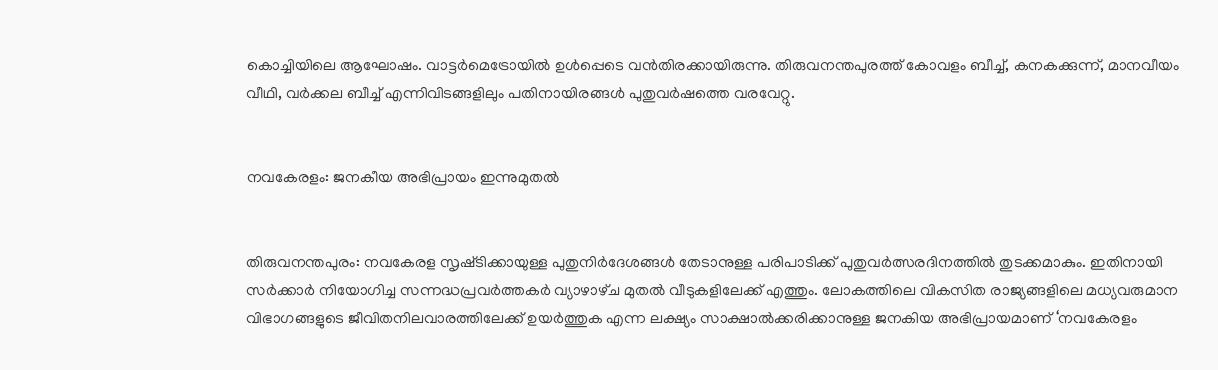കൊച്ചിയിലെ ആഘോഷം. വാട്ടർമെട്രോയിൽ ഉൾപ്പെടെ വൻതിരക്കായിരുന്നു. തിരുവനന്തപുരത്ത് കോവളം ബീച്ച്, കനകക്കുന്ന്, മാനവീയം വീഥി, വർക്കല ബീച്ച് എന്നിവിടങ്ങളിലും പതിനായിരങ്ങൾ പുതുവർഷത്തെ വരവേറ്റു.


നവകേരളം: ജനകീയ അഭിപ്രായം ഇന്നുമുതൽ


തിരുവനന്തപുരം: നവകേരള സൃഷ്‌ടിക്കായുള്ള പുതുനിർദേശങ്ങൾ തേടാനുള്ള പരിപാടിക്ക്‌ പുതുവർത്സരദിനത്തിൽ തുടക്കമാകും. ഇതിനായി സർക്കാർ നിയോഗിച്ച സന്നദ്ധപ്രവർത്തകർ വ്യാഴാഴ്‌ച മുതൽ വീടുകളിലേക്ക്‌ എത്തും. ലോകത്തിലെ വികസിത രാജ്യങ്ങളിലെ മധ്യവരുമാന വിഭാഗങ്ങളുടെ ജീവിതനിലവാരത്തിലേക്ക് ഉയർത്തുക എന്ന ലക്ഷ്യം സാക്ഷാൽക്കരിക്കാനുള്ള ജനകിയ അഭിപ്രായമാണ്‌ ‘നവകേരളം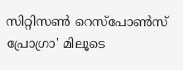സിറ്റിസൺ റെസ്‌പോൺസ് പ്രോഗ്രാ' മിലൂടെ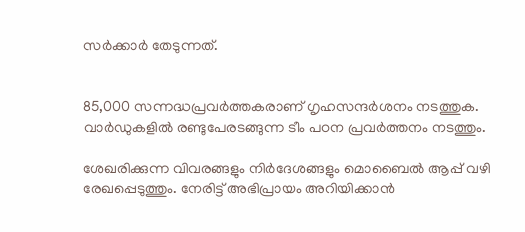സർക്കാർ തേടുന്നത്‌.


85,000 സന്നദ്ധപ്രവർത്തകരാണ് ഗൃഹസന്ദർശനം നടത്തുക. വാർഡുകളിൽ രണ്ടുപേരടങ്ങുന്ന ടീം പഠന പ്രവർത്തനം നടത്തും.

ശേഖരിക്കുന്ന വിവരങ്ങളും നിർദേശങ്ങളും മൊബൈൽ ആപ്പ് വഴി രേഖപ്പെടുത്തും. നേരിട്ട് അഭിപ്രായം അറിയിക്കാൻ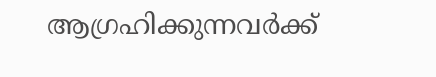ആഗ്രഹിക്കുന്നവർക്ക്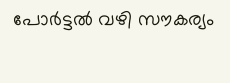പോർട്ടൽ വഴി സൗകര്യം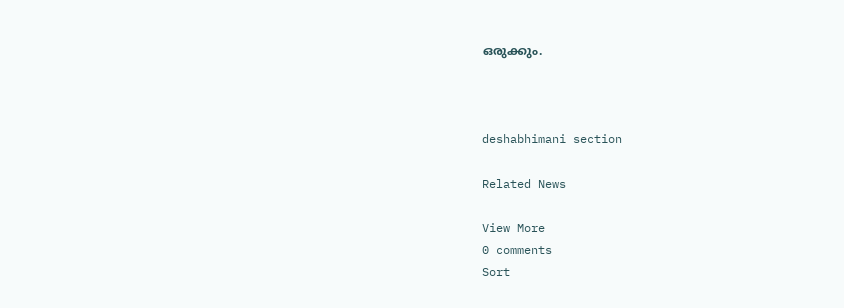ഒരുക്കും.



deshabhimani section

Related News

View More
0 comments
Sort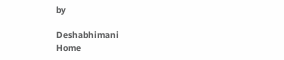by

Deshabhimani
Home